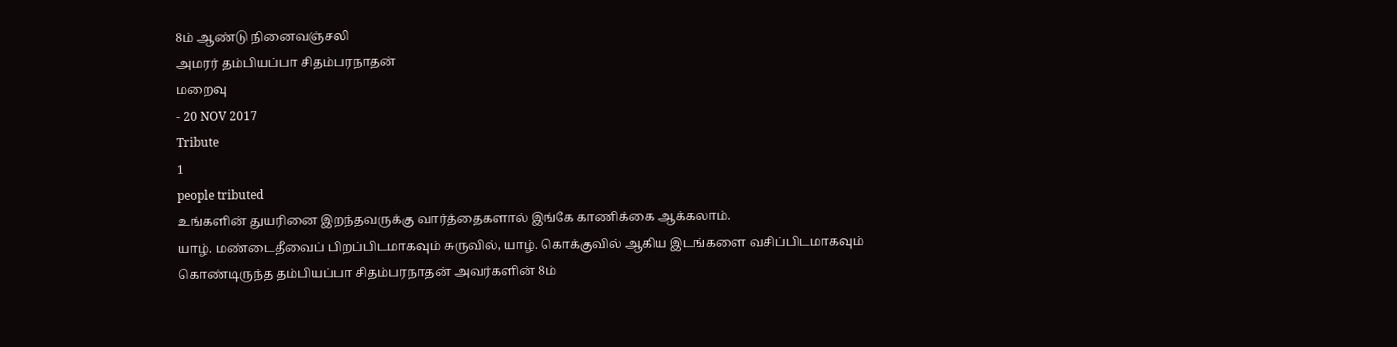8ம் ஆண்டு நினைவஞ்சலி
அமரர் தம்பியப்பா சிதம்பரநாதன்
மறைவு
- 20 NOV 2017
Tribute
1
people tributed
உங்களின் துயரினை இறந்தவருக்கு வார்த்தைகளால் இங்கே காணிக்கை ஆக்கலாம்.
யாழ். மண்டைதீவைப் பிறப்பிடமாகவும் சுருவில், யாழ். கொக்குவில் ஆகிய இடங்களை வசிப்பிடமாகவும் கொண்டிருந்த தம்பியப்பா சிதம்பரநாதன் அவர்களின் 8ம்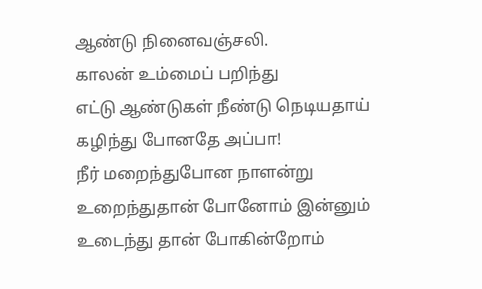ஆண்டு நினைவஞ்சலி.
காலன் உம்மைப் பறிந்து
எட்டு ஆண்டுகள் நீண்டு நெடியதாய்
கழிந்து போனதே அப்பா!
நீர் மறைந்துபோன நாளன்று
உறைந்துதான் போனோம் இன்னும்
உடைந்து தான் போகின்றோம்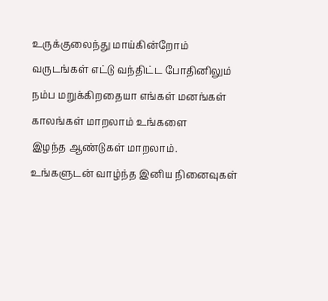உருக்குலைந்து மாய்கின்றோம்
வருடங்கள் எட்டு வந்திட்ட போதினிலும்
நம்ப மறுக்கிறதையா எங்கள் மனங்கள்
காலங்கள் மாறலாம் உங்களை
இழந்த ஆண்டுகள் மாறலாம்.
உங்களுடன் வாழ்ந்த இனிய நினைவுகள்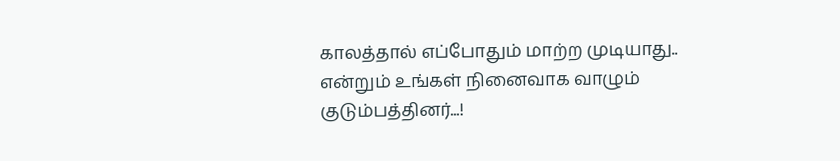காலத்தால் எப்போதும் மாற்ற முடியாது..
என்றும் உங்கள் நினைவாக வாழும்
குடும்பத்தினர்...!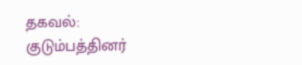தகவல்:
குடும்பத்தினர்